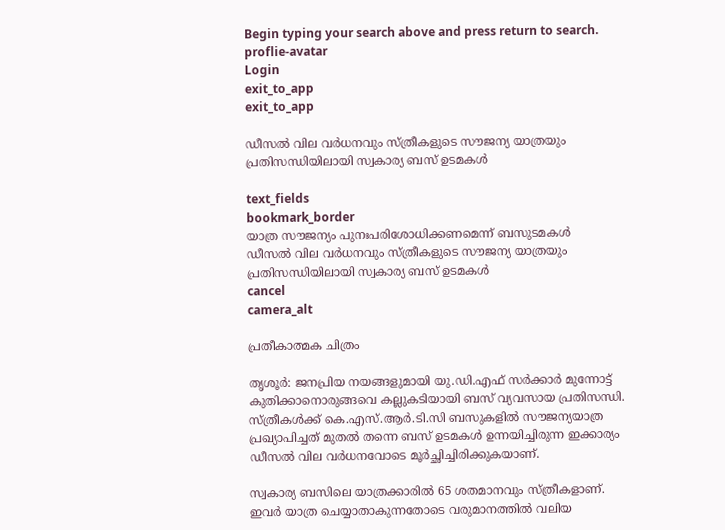Begin typing your search above and press return to search.
proflie-avatar
Login
exit_to_app
exit_to_app

ഡീസൽ വില വർധനവും സ്ത്രീകളുടെ സൗജന്യ യാത്രയും പ്രതിസന്ധിയിലായി സ്വകാര്യ ബസ് ഉടമകൾ

text_fields
bookmark_border
യാത്ര സൗജന്യം പുനഃപരിശോധിക്കണമെന്ന് ബസുടമകൾ
ഡീസൽ വില വർധനവും സ്ത്രീകളുടെ സൗജന്യ യാത്രയും പ്രതിസന്ധിയിലായി സ്വകാര്യ ബസ് ഉടമകൾ
cancel
camera_alt

പ്രതീകാത്മക ചിത്രം

തൃശൂർ: ജനപ്രിയ നയങ്ങളുമായി യു.ഡി.എഫ് സർക്കാർ മുന്നോട്ട് കുതിക്കാനൊരുങ്ങവെ കല്ലുകടിയായി ബസ് വ്യവസായ പ്രതിസന്ധി. സ്ത്രീകൾക്ക് കെ.എസ്.ആർ.ടി.സി ബസുകളിൽ സൗജന്യയാത്ര പ്രഖ്യാപിച്ചത് മുതൽ തന്നെ ബസ് ഉടമകൾ ഉന്നയിച്ചിരുന്ന ഇക്കാര്യം ഡീസൽ വില വർധനവോടെ മൂർച്ഛിച്ചിരിക്കുകയാണ്.

സ്വകാര്യ ബസിലെ യാത്രക്കാരില്‍ 65 ശതമാനവും സ്ത്രീകളാണ്. ഇവർ യാത്ര ചെയ്യാതാകുന്നതോടെ വരുമാനത്തിൽ വലിയ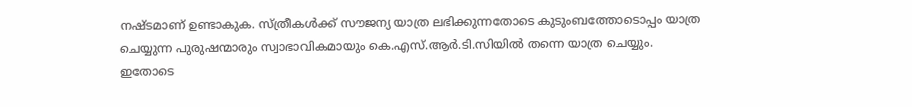നഷ്ടമാണ് ഉണ്ടാകുക. സ്ത്രീകൾക്ക് സൗജന്യ യാത്ര ലഭിക്കുന്നതോടെ കുടുംബത്തോടൊപ്പം യാത്ര ചെയ്യുന്ന പുരുഷന്മാരും സ്വാഭാവികമായും കെ.എസ്.ആർ.ടി.സിയിൽ തന്നെ യാത്ര ചെയ്യും. ഇതോടെ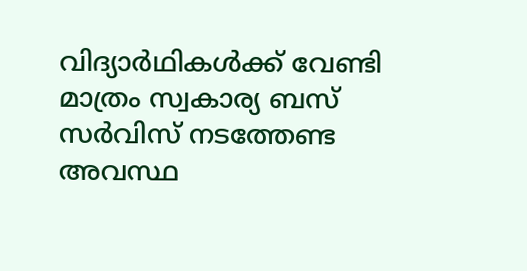വിദ്യാർഥികള്‍ക്ക് വേണ്ടി മാത്രം സ്വകാര്യ ബസ് സര്‍വിസ് നടത്തേണ്ട അവസ്ഥ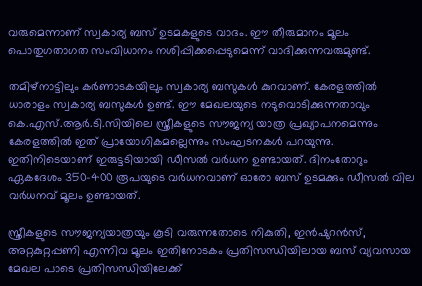വരുമെന്നാണ് സ്വകാര്യ ബസ് ഉടമകളുടെ വാദം. ഈ തീരുമാനം മൂലം പൊതുഗതാഗത സംവിധാനം നശിപ്പിക്കപ്പെടുമെന്ന് വാദിക്കുന്നവരുമുണ്ട്.

തമിഴ്‌നാട്ടിലും കര്‍ണാടകയിലും സ്വകാര്യ ബസുകള്‍ കുറവാണ്. കേരളത്തിൽ ധാരാളം സ്വകാര്യ ബസുകൾ ഉണ്ട്. ഈ മേഖലയുടെ നടുവൊടിക്കുന്നതാവും കെ.എസ്.ആര്‍.ടി.സിയിലെ സ്ത്രീകളുടെ സൗജന്യ യാത്ര പ്രഖ്യാപനമെന്നും കേരളത്തിൽ ഇത് പ്രായോഗികമല്ലെന്നും സംഘടനകൾ പറയുന്നു. ഇതിനിടെയാണ് ഇരുട്ടടിയായി ഡീസൽ വർധന ഉണ്ടായത്. ദിനംതോറും ഏകദേശം 350-400 രൂപയുടെ വർധനവാണ് ഓരോ ബസ് ഉടമക്കും ഡീസൽ വില വർധനവ് മൂലം ഉണ്ടായത്.

സ്ത്രീകളുടെ സൗജന്യയാത്രയും കൂടി വരുന്നതോടെ നികുതി, ഇൻഷുറൻസ്, അറ്റകുറ്റപ്പണി എന്നിവ മൂലം ഇതിനോടകം പ്രതിസന്ധിയിലായ ബസ് വ്യവസായ മേഖല പാടെ പ്രതിസന്ധിയിലേക്ക്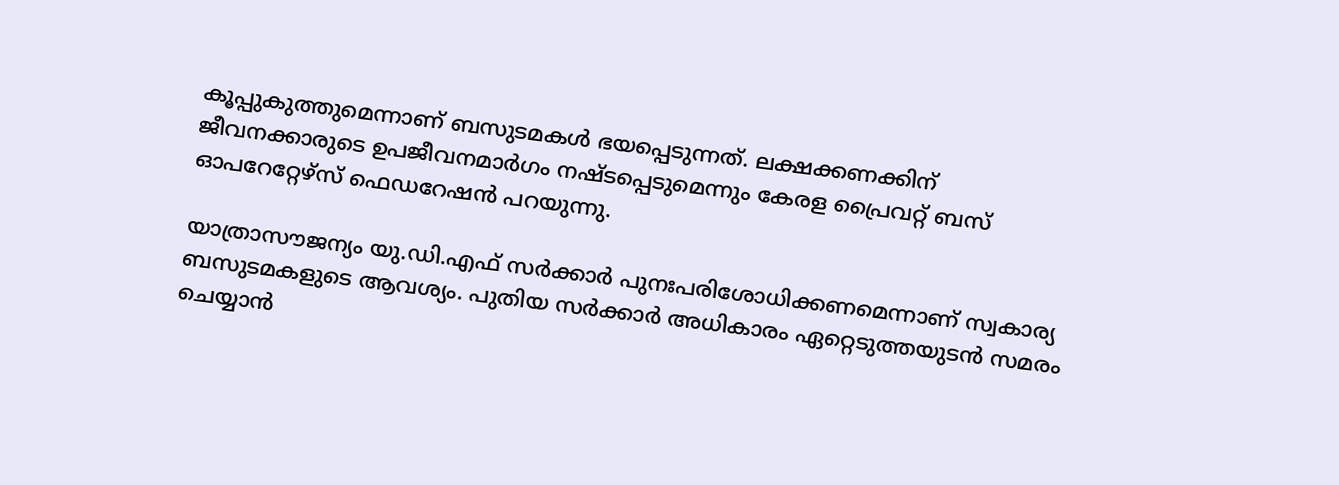കൂപ്പുകുത്തുമെന്നാണ് ബസുടമകൾ ഭയപ്പെടുന്നത്. ലക്ഷക്കണക്കിന് ജീവനക്കാരുടെ ഉപജീവനമാർഗം നഷ്ടപ്പെടുമെന്നും കേരള പ്രൈവറ്റ് ബസ് ഓപറേറ്റേഴ്സ് ഫെഡറേഷൻ പറയുന്നു.

യാത്രാസൗജന്യം യു.ഡി.എഫ് സര്‍ക്കാര്‍ പുനഃപരിശോധിക്കണമെന്നാണ് സ്വകാര്യ ബസുടമകളുടെ ആവശ്യം. പുതിയ സർക്കാർ അധികാരം ഏറ്റെടുത്തയുടൻ സമരം ചെയ്യാൻ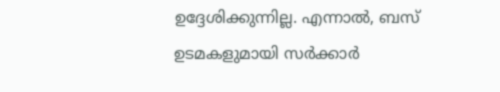ഉദ്ദേശിക്കുന്നില്ല. എന്നാൽ, ബസ് ഉടമകളുമായി സര്‍ക്കാര്‍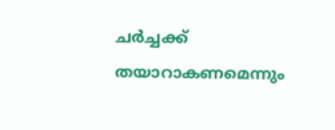ചര്‍ച്ചക്ക് തയാറാകണമെന്നും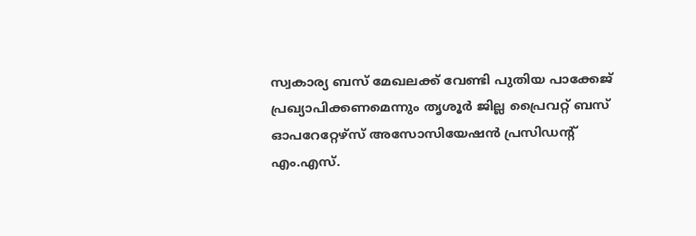സ്വകാര്യ ബസ് മേഖലക്ക് വേണ്ടി പുതിയ പാക്കേജ് പ്രഖ്യാപിക്കണമെന്നും തൃശൂർ ജില്ല പ്രൈവറ്റ് ബസ് ഓപറേറ്റേഴ്സ് അസോസിയേഷൻ പ്രസിഡന്‍റ് എം.എസ്.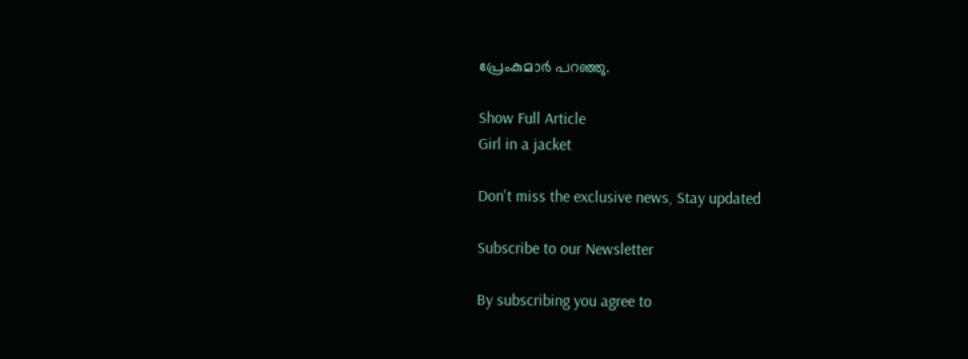പ്രേംകുമാർ പറഞ്ഞു.

Show Full Article
Girl in a jacket

Don't miss the exclusive news, Stay updated

Subscribe to our Newsletter

By subscribing you agree to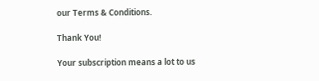our Terms & Conditions.

Thank You!

Your subscription means a lot to us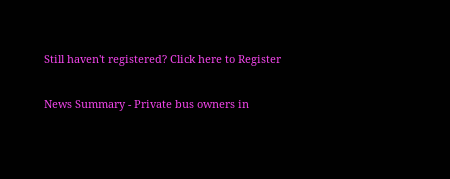Still haven't registered? Click here to Register

News Summary - Private bus owners in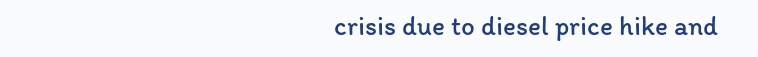crisis due to diesel price hike and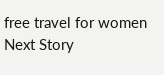free travel for women
Next Story